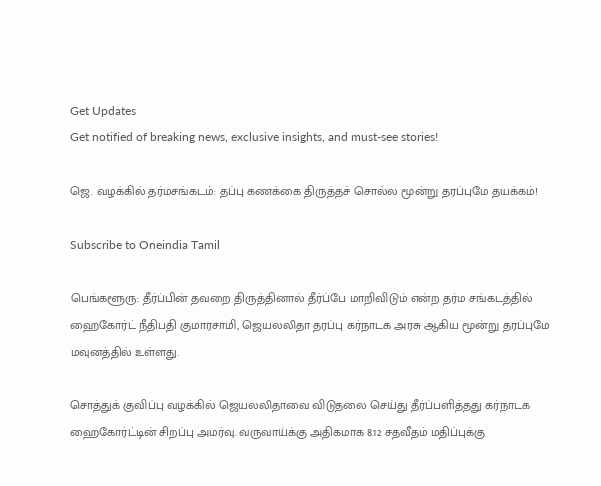Get Updates
Get notified of breaking news, exclusive insights, and must-see stories!

ஜெ. வழக்கில் தர்மசங்கடம்: தப்பு கணக்கை திருத்தச் சொல்ல மூன்று தரப்புமே தயக்கம்!

Subscribe to Oneindia Tamil

பெங்களூரு: தீர்ப்பின் தவறை திருத்தினால் தீர்ப்பே மாறிவிடும் என்ற தர்ம சங்கடத்தில் ஹைகோர்ட் நீதிபதி குமாரசாமி, ஜெயலலிதா தரப்பு கர்நாடக அரசு ஆகிய மூன்று தரப்புமே மவுனத்தில் உள்ளது.

சொத்துக் குவிப்பு வழக்கில் ஜெயலலிதாவை விடுதலை செய்து தீர்ப்பளித்தது கர்நாடக ஹைகோர்ட்டின் சிறப்பு அமர்வு. வருவாய்க்கு அதிகமாக 8.12 சதவீதம் மதிப்புக்கு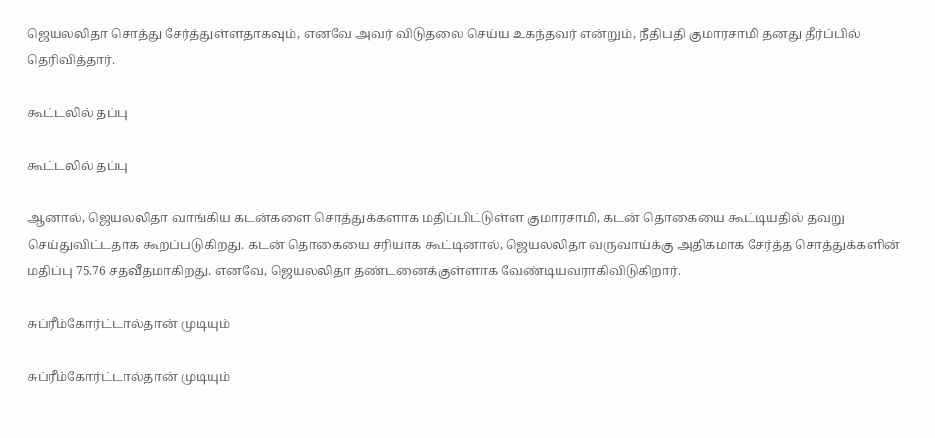ஜெயலலிதா சொத்து சேர்த்துள்ளதாகவும், எனவே அவர் விடுதலை செய்ய உகந்தவர் என்றும், நீதிபதி குமாரசாமி தனது தீர்ப்பில் தெரிவித்தார்.

கூட்டலில் தப்பு

கூட்டலில் தப்பு

ஆனால், ஜெயலலிதா வாங்கிய கடன்களை சொத்துக்களாக மதிப்பிட்டுள்ள குமாரசாமி, கடன் தொகையை கூட்டியதில் தவறு செய்துவிட்டதாக கூறப்படுகிறது. கடன் தொகையை சரியாக கூட்டினால், ஜெயலலிதா வருவாய்க்கு அதிகமாக சேர்த்த சொத்துக்களின் மதிப்பு 75.76 சதவீதமாகிறது. எனவே, ஜெயலலிதா தண்டனைக்குள்ளாக வேண்டியவராகிவிடுகிறார்.

சுப்ரீம்கோர்ட்டால்தான் முடியும்

சுப்ரீம்கோர்ட்டால்தான் முடியும்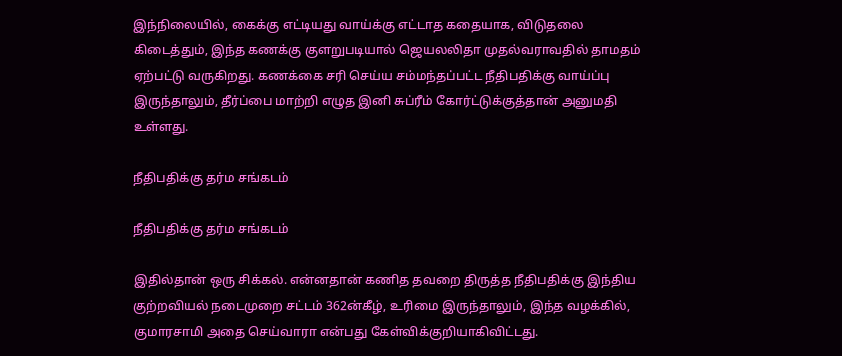இந்நிலையில், கைக்கு எட்டியது வாய்க்கு எட்டாத கதையாக, விடுதலை கிடைத்தும், இந்த கணக்கு குளறுபடியால் ஜெயலலிதா முதல்வராவதில் தாமதம் ஏற்பட்டு வருகிறது. கணக்கை சரி செய்ய சம்மந்தப்பட்ட நீதிபதிக்கு வாய்ப்பு இருந்தாலும், தீர்ப்பை மாற்றி எழுத இனி சுப்ரீம் கோர்ட்டுக்குத்தான் அனுமதி உள்ளது.

நீதிபதிக்கு தர்ம சங்கடம்

நீதிபதிக்கு தர்ம சங்கடம்

இதில்தான் ஒரு சிக்கல். என்னதான் கணித தவறை திருத்த நீதிபதிக்கு இந்திய குற்றவியல் நடைமுறை சட்டம் 362ன்கீழ், உரிமை இருந்தாலும், இந்த வழக்கில், குமாரசாமி அதை செய்வாரா என்பது கேள்விக்குறியாகிவிட்டது.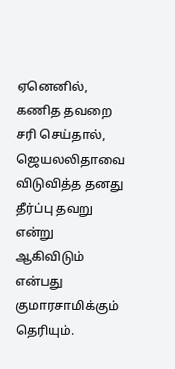ஏனெனில், கணித தவறை சரி செய்தால், ஜெயலலிதாவை விடுவித்த தனது தீர்ப்பு தவறு என்று ஆகிவிடும் என்பது குமாரசாமிக்கும் தெரியும்.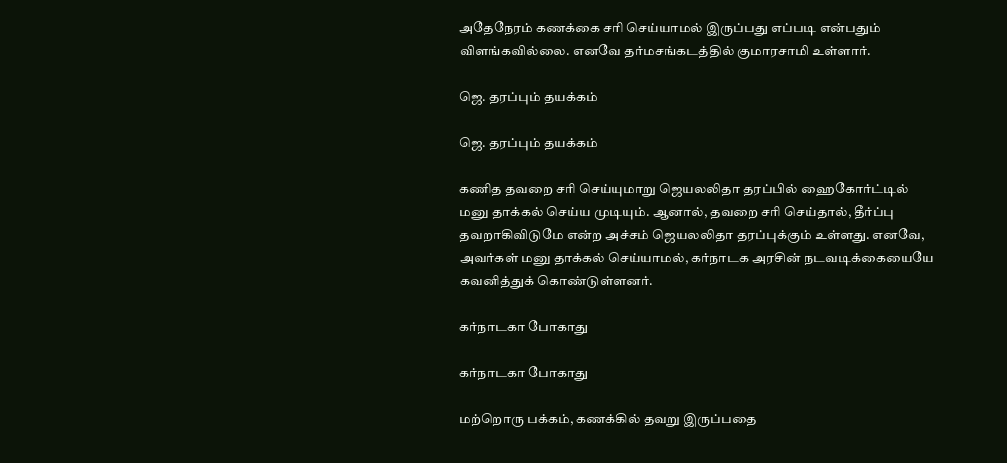அதேநேரம் கணக்கை சரி செய்யாமல் இருப்பது எப்படி என்பதும் விளங்கவில்லை. எனவே தர்மசங்கடத்தில் குமாரசாமி உள்ளார்.

ஜெ. தரப்பும் தயக்கம்

ஜெ. தரப்பும் தயக்கம்

கணித தவறை சரி செய்யுமாறு ஜெயலலிதா தரப்பில் ஹைகோர்ட்டில் மனு தாக்கல் செய்ய முடியும். ஆனால், தவறை சரி செய்தால், தீர்ப்பு தவறாகிவிடுமே என்ற அச்சம் ஜெயலலிதா தரப்புக்கும் உள்ளது. எனவே, அவர்கள் மனு தாக்கல் செய்யாமல், கர்நாடக அரசின் நடவடிக்கையையே கவனித்துக் கொண்டுள்ளனர்.

கர்நாடகா போகாது

கர்நாடகா போகாது

மற்றொரு பக்கம், கணக்கில் தவறு இருப்பதை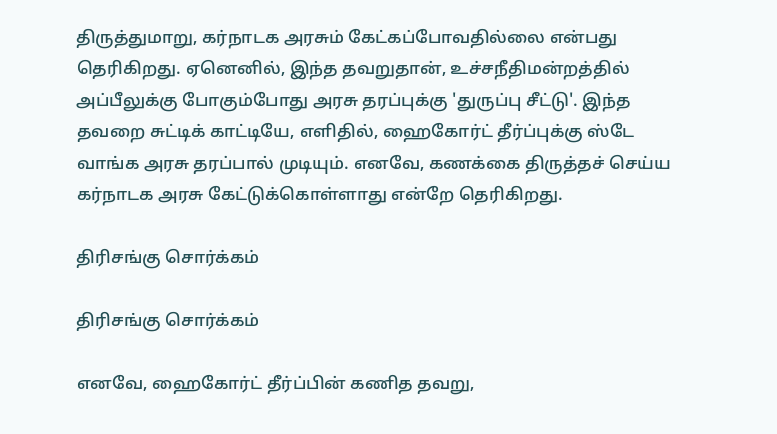திருத்துமாறு, கர்நாடக அரசும் கேட்கப்போவதில்லை என்பது தெரிகிறது. ஏனெனில், இந்த தவறுதான், உச்சநீதிமன்றத்தில் அப்பீலுக்கு போகும்போது அரசு தரப்புக்கு 'துருப்பு சீட்டு'. இந்த தவறை சுட்டிக் காட்டியே, எளிதில், ஹைகோர்ட் தீர்ப்புக்கு ஸ்டே வாங்க அரசு தரப்பால் முடியும். எனவே, கணக்கை திருத்தச் செய்ய கர்நாடக அரசு கேட்டுக்கொள்ளாது என்றே தெரிகிறது.

திரிசங்கு சொர்க்கம்

திரிசங்கு சொர்க்கம்

எனவே, ஹைகோர்ட் தீர்ப்பின் கணித தவறு,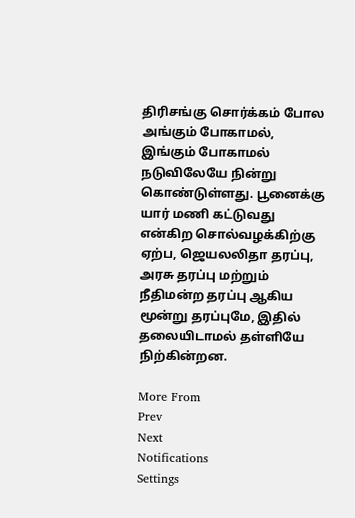திரிசங்கு சொர்க்கம் போல அங்கும் போகாமல், இங்கும் போகாமல் நடுவிலேயே நின்று கொண்டுள்ளது. பூனைக்கு யார் மணி கட்டுவது என்கிற சொல்வழக்கிற்கு ஏற்ப, ஜெயலலிதா தரப்பு, அரசு தரப்பு மற்றும் நீதிமன்ற தரப்பு ஆகிய மூன்று தரப்புமே, இதில் தலையிடாமல் தள்ளியே நிற்கின்றன.

More From
Prev
Next
Notifications
Settings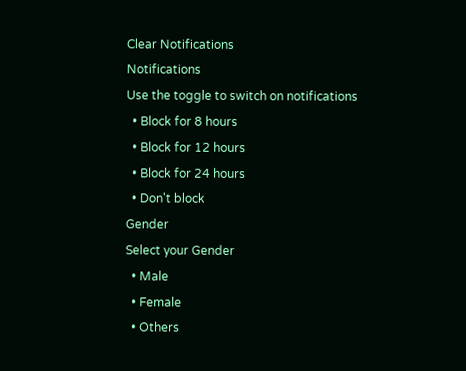Clear Notifications
Notifications
Use the toggle to switch on notifications
  • Block for 8 hours
  • Block for 12 hours
  • Block for 24 hours
  • Don't block
Gender
Select your Gender
  • Male
  • Female
  • Others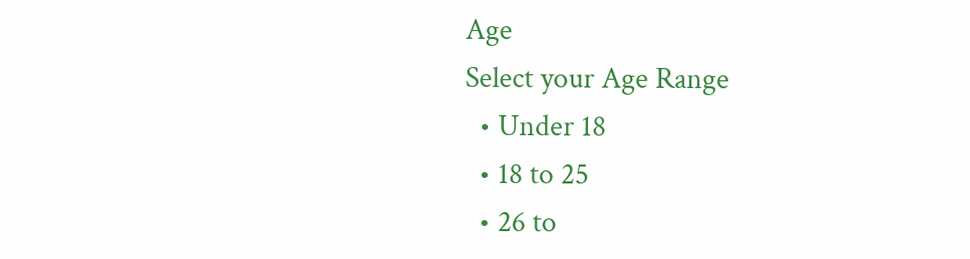Age
Select your Age Range
  • Under 18
  • 18 to 25
  • 26 to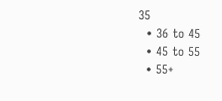35
  • 36 to 45
  • 45 to 55
  • 55+